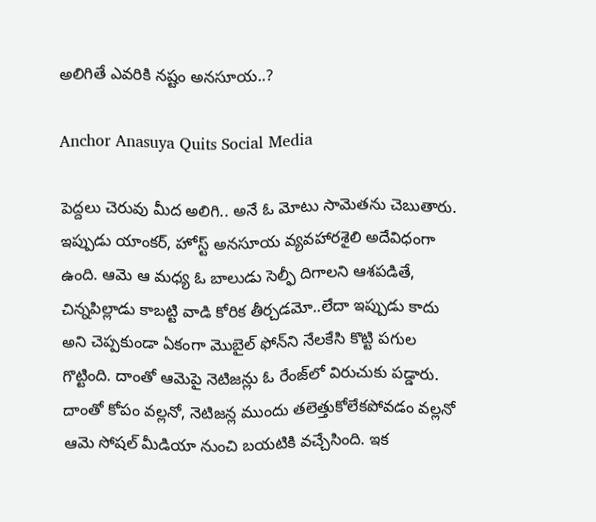అలిగితే ఎవరికి నష్టం అనసూయ..?

Anchor Anasuya Quits Social Media

పెద్దలు చెరువు మీద అలిగి.. అనే ఓ మోటు సామెతను చెబుతారు. ఇప్పుడు యాంకర్‌, హోస్ట్‌ అనసూయ వ్యవహారశైలి అదేవిధంగా ఉంది. ఆమె ఆ మధ్య ఓ బాలుడు సెల్ఫీ దిగాలని ఆశపడితే, చిన్నపిల్లాడు కాబట్టి వాడి కోరిక తీర్చడమో..లేదా ఇప్పుడు కాదు అని చెప్పకుండా ఏకంగా మొబైల్‌ ఫోన్‌ని నేలకేసి కొట్టి పగుల గొట్టింది. దాంతో ఆమెపై నెటిజన్లు ఓ రేంజ్‌లో విరుచుకు పడ్డారు. దాంతో కోపం వల్లనో, నెటిజన్ల ముందు తలెత్తుకోలేకపోవడం వల్లనో ఆమె సోషల్‌ మీడియా నుంచి బయటికి వచ్చేసింది. ఇక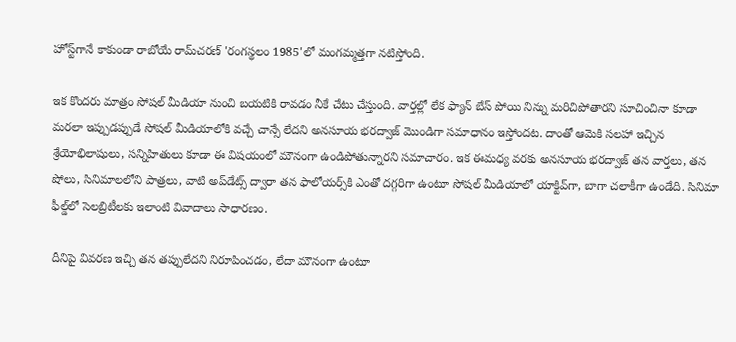హోస్ట్‌గానే కాకుండా రాబోయే రామ్‌చరణ్‌ 'రంగస్థలం 1985'లో మంగమ్మత్తగా నటిస్తోంది.

ఇక కొందరు మాత్రం సోషల్‌ మీడియా నుంచి బయటికి రావడం నీకే చేటు చేస్తుంది. వార్తల్లో లేక ఫ్యాన్‌ బేస్‌ పోయి నిన్ను మరిచిపోతారని సూచించినా కూడా మరలా ఇప్పుడప్పుడే సోషల్‌ మీడియాలోకి వచ్చే చాన్సే లేదని అనసూయ భరద్వాజ్‌ మొండిగా సమాధానం ఇస్తోందట. దాంతో ఆమెకి సలహా ఇచ్చిన శ్రేయోభిలాషులు, సన్నిహితులు కూడా ఈ విషయంలో మౌనంగా ఉండిపోతున్నారని సమాచారం. ఇక ఈమధ్య వరకు అనసూయ భరద్వాజ్‌ తన వార్తలు, తన షోలు, సినిమాలలోని పాత్రలు, వాటి అప్‌డేట్స్‌ ద్వారా తన ఫాలోయర్స్‌కి ఎంతో దగ్గరిగా ఉంటూ సోషల్‌ మీడియాలో యాక్టివ్‌గా, బాగా చలాకీగా ఉండేది. సినిమా ఫీల్డ్‌లో సెలబ్రిటీలకు ఇలాంటి వివాదాలు సాధారణం.

దీనిపై వివరణ ఇచ్చి తన తప్పులేదని నిరూపించడం, లేదా మౌనంగా ఉంటూ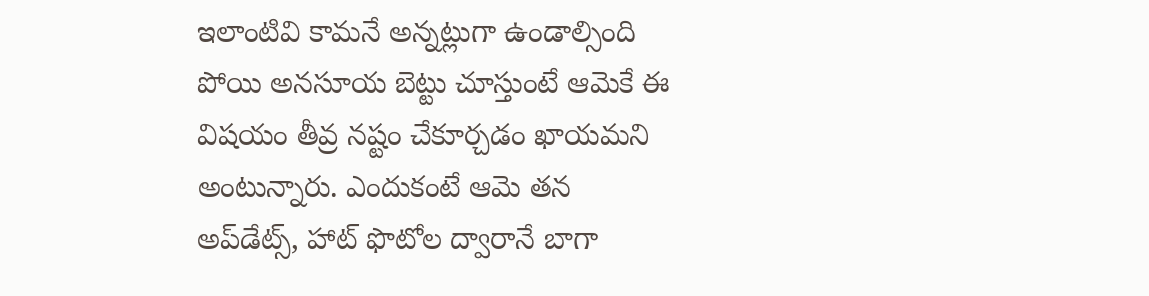ఇలాంటివి కామనే అన్నట్లుగా ఉండాల్సింది పోయి అనసూయ బెట్టు చూస్తుంటే ఆమెకే ఈ విషయం తీవ్ర నష్టం చేకూర్చడం ఖాయమని అంటున్నారు. ఎందుకంటే ఆమె తన అప్‌డేట్స్‌, హాట్‌ ఫొటోల ద్వారానే బాగా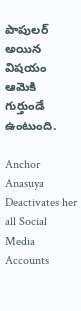పాపులర్‌ అయిన విషయం ఆమెకి గుర్తుండే ఉంటుంది.

Anchor Anasuya Deactivates her all Social Media Accounts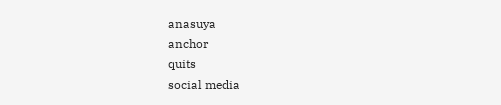anasuya
anchor
quits
social media